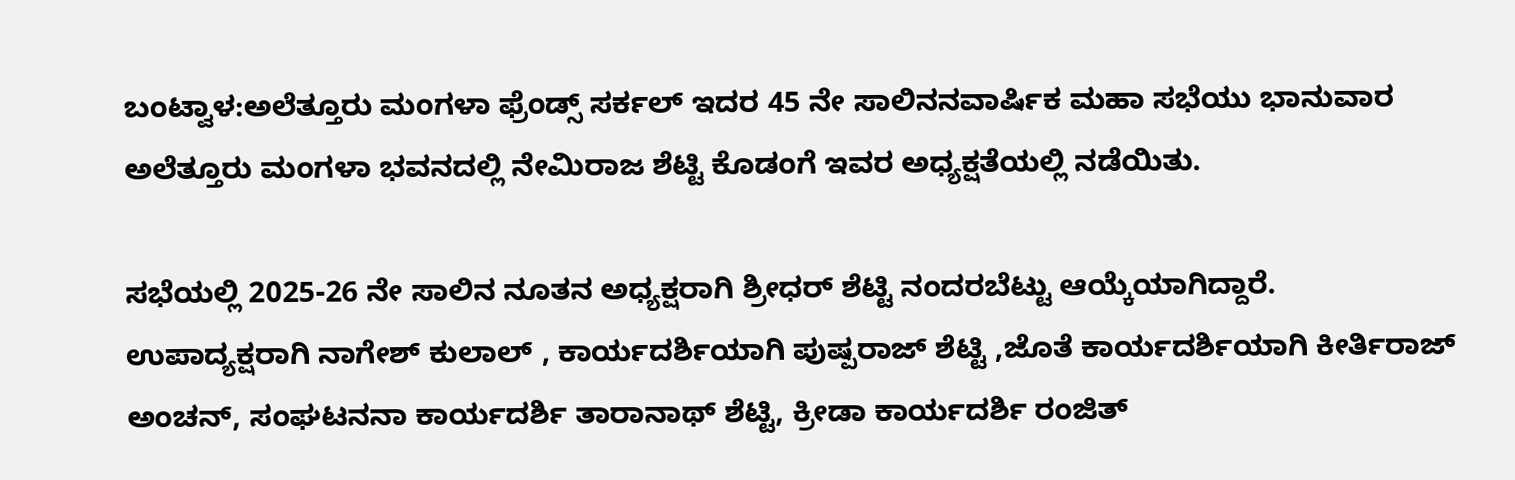ಬಂಟ್ವಾಳ:ಅಲೆತ್ತೂರು ಮಂಗಳಾ ಫ್ರೆಂಡ್ಸ್ ಸರ್ಕಲ್ ಇದರ 45 ನೇ ಸಾಲಿನನವಾರ್ಷಿಕ ಮಹಾ ಸಭೆಯು ಭಾನುವಾರ ಅಲೆತ್ತೂರು ಮಂಗಳಾ ಭವನದಲ್ಲಿ ನೇಮಿರಾಜ ಶೆಟ್ಟಿ ಕೊಡಂಗೆ ಇವರ ಅಧ್ಯಕ್ಷತೆಯಲ್ಲಿ ನಡೆಯಿತು.

ಸಭೆಯಲ್ಲಿ 2025-26 ನೇ ಸಾಲಿನ ನೂತನ ಅಧ್ಯಕ್ಷರಾಗಿ ಶ್ರೀಧರ್ ಶೆಟ್ಟಿ ನಂದರಬೆಟ್ಟು ಆಯ್ಕೆಯಾಗಿದ್ದಾರೆ.
ಉಪಾದ್ಯಕ್ಷರಾಗಿ ನಾಗೇಶ್ ಕುಲಾಲ್ , ಕಾರ್ಯದರ್ಶಿಯಾಗಿ ಪುಷ್ಪರಾಜ್ ಶೆಟ್ಟಿ ,ಜೊತೆ ಕಾರ್ಯದರ್ಶಿಯಾಗಿ ಕೀರ್ತಿರಾಜ್ ಅಂಚನ್, ಸಂಘಟನನಾ ಕಾರ್ಯದರ್ಶಿ ತಾರಾನಾಥ್ ಶೆಟ್ಟಿ, ಕ್ರೀಡಾ ಕಾರ್ಯದರ್ಶಿ ರಂಜಿತ್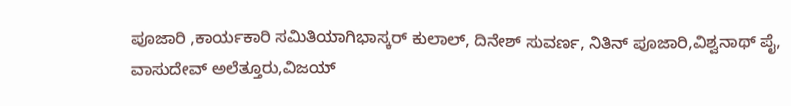ಪೂಜಾರಿ ,ಕಾರ್ಯಕಾರಿ ಸಮಿತಿಯಾಗಿಭಾಸ್ಕರ್ ಕುಲಾಲ್, ದಿನೇಶ್ ಸುವರ್ಣ, ನಿತಿನ್ ಪೂಜಾರಿ,ವಿಶ್ವನಾಥ್ ಪೈ,
ವಾಸುದೇವ್ ಅಲೆತ್ತೂರು,ವಿಜಯ್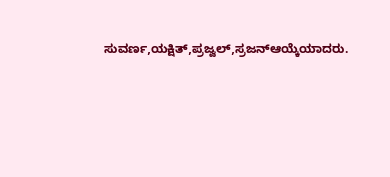ಸುವರ್ಣ,ಯಕ್ಷಿತ್,ಪ್ರಜ್ವಲ್,ಸ್ರಜನ್ಆಯ್ಕೆಯಾದರು.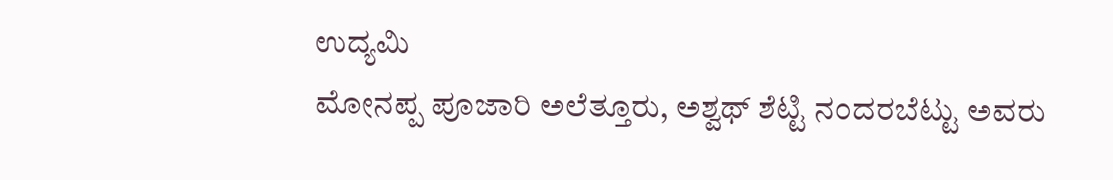ಉದ್ಯಮಿ
ಮೋನಪ್ಪ ಪೂಜಾರಿ ಅಲೆತ್ತೂರು, ಅಶ್ವಥ್ ಶೆಟ್ಟಿ ನಂದರಬೆಟ್ಟು ಅವರು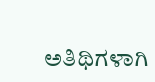ಅತಿಥಿಗಳಾಗಿ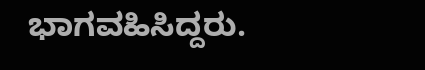ಭಾಗವಹಿಸಿದ್ದರು.